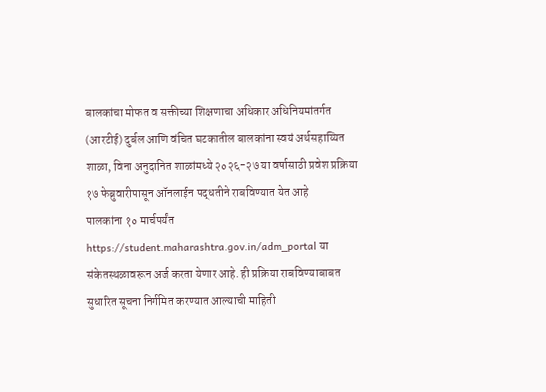बालकांचा मोफत व सक्तीच्या शिक्षणाचा अधिकार अधिनियमांतर्गत (आरटीई) दुर्बल आणि वंचित घटकातील बालकांना स्वयं अर्थसहाय्यित शाळा, विना अनुदानित शाळांमध्ये २०२६-२७ या वर्षासाठी प्रवेश प्रक्रिया १७ फेब्रुवारीपासून ऑनलाईन पद्धतीने राबविण्यात येत आहे
पालकांना १० मार्चपर्यंत https://student.maharashtra.gov.in/adm_portal या संकेतस्थळावरून अर्ज करता येणार आहे. ही प्रक्रिया राबविण्याबाबत सुधारित सूचना निर्गमित करण्यात आल्याची माहिती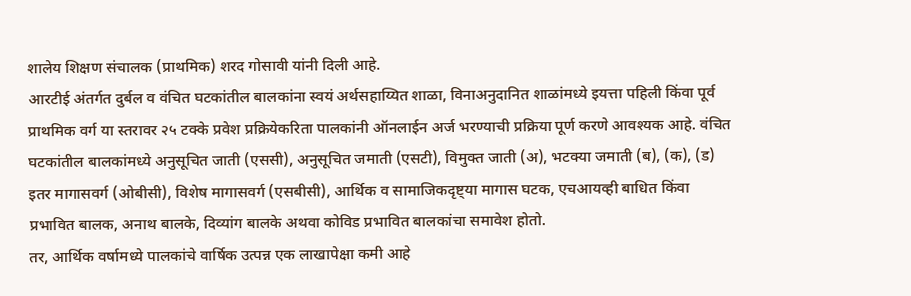शालेय शिक्षण संचालक (प्राथमिक) शरद गोसावी यांनी दिली आहे.
आरटीई अंतर्गत दुर्बल व वंचित घटकांतील बालकांना स्वयं अर्थसहाय्यित शाळा, विनाअनुदानित शाळांमध्ये इयत्ता पहिली किंवा पूर्व प्राथमिक वर्ग या स्तरावर २५ टक्के प्रवेश प्रक्रियेकरिता पालकांनी ऑनलाईन अर्ज भरण्याची प्रक्रिया पूर्ण करणे आवश्यक आहे. वंचित घटकांतील बालकांमध्ये अनुसूचित जाती (एससी), अनुसूचित जमाती (एसटी), विमुक्त जाती (अ), भटक्या जमाती (ब), (क), (ड) इतर मागासवर्ग (ओबीसी), विशेष मागासवर्ग (एसबीसी), आर्थिक व सामाजिकदृष्ट्या मागास घटक, एचआयव्ही बाधित किंवा प्रभावित बालक, अनाथ बालके, दिव्यांग बालके अथवा कोविड प्रभावित बालकांचा समावेश होतो.
तर, आर्थिक वर्षामध्ये पालकांचे वार्षिक उत्पन्न एक लाखापेक्षा कमी आहे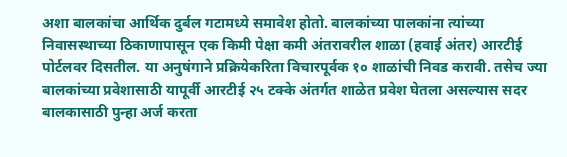अशा बालकांचा आर्थिक दुर्बल गटामध्ये समावेश होतो. बालकांच्या पालकांना त्यांच्या निवासस्थाच्या ठिकाणापासून एक किमी पेक्षा कमी अंतरावरील शाळा (हवाई अंतर) आरटीई पोर्टलवर दिसतील. या अनुषंगाने प्रक्रियेकरिता विचारपूर्वक १० शाळांची निवड करावी. तसेच ज्या बालकांच्या प्रवेशासाठी यापूर्वी आरटीई २५ टक्के अंतर्गत शाळेत प्रवेश घेतला असल्यास सदर बालकासाठी पुन्हा अर्ज करता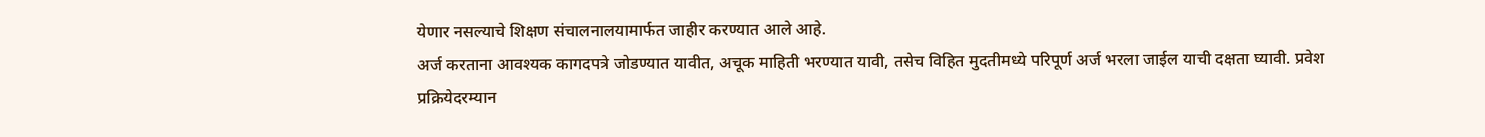येणार नसल्याचे शिक्षण संचालनालयामार्फत जाहीर करण्यात आले आहे.
अर्ज करताना आवश्यक कागदपत्रे जोडण्यात यावीत, अचूक माहिती भरण्यात यावी, तसेच विहित मुदतीमध्ये परिपूर्ण अर्ज भरला जाईल याची दक्षता घ्यावी. प्रवेश प्रक्रियेदरम्यान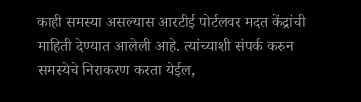काही समस्या असल्यास आरटीई पोर्टलवर मदत केंद्रांची माहिती देण्यात आलेली आहे. त्यांच्याशी संपर्क करुन समस्येचे निराकरण करता येईल,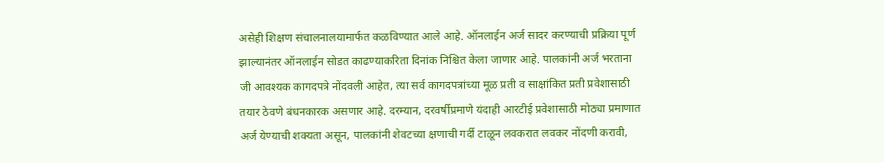असेही शिक्षण संचालनालयामार्फत कळविण्यात आले आहे. ऑनलाईन अर्ज सादर करण्याची प्रक्रिया पूर्ण झाल्यानंतर ऑनलाईन सोडत काढण्याकरिता दिनांक निश्चित केला जाणार आहे. पालकांनी अर्ज भरताना जी आवश्यक कागदपत्रे नोंदवली आहेत, त्या सर्व कागदपत्रांच्या मूळ प्रती व साक्षांकित प्रती प्रवेशासाठी तयार ठेवणे बंधनकारक असणार आहे. दरम्यान, दरवर्षीप्रमाणे यंदाही आरटीई प्रवेशासाठी मोठ्या प्रमाणात अर्ज येण्याची शक्यता असून, पालकांनी शेवटच्या क्षणाची गर्दी टाळून लवकरात लवकर नोंदणी करावी,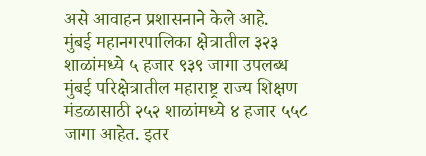असे आवाहन प्रशासनाने केले आहे.
मुंबई महानगरपालिका क्षेत्रातील ३२३ शाळांमध्ये ५ हजार ९३९ जागा उपलब्ध
मुंबई परिक्षेत्रातील महाराष्ट्र राज्य शिक्षण मंडळासाठी २५२ शाळांमध्ये ४ हजार ५५८ जागा आहेत. इतर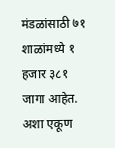मंडळांसाठी ७१ शाळांमध्ये १ हजार ३८१ जागा आहेत. अशा एकूण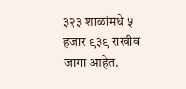३२३ शाळांमधे ५ हजार ९३९ राखीव जागा आहेत.